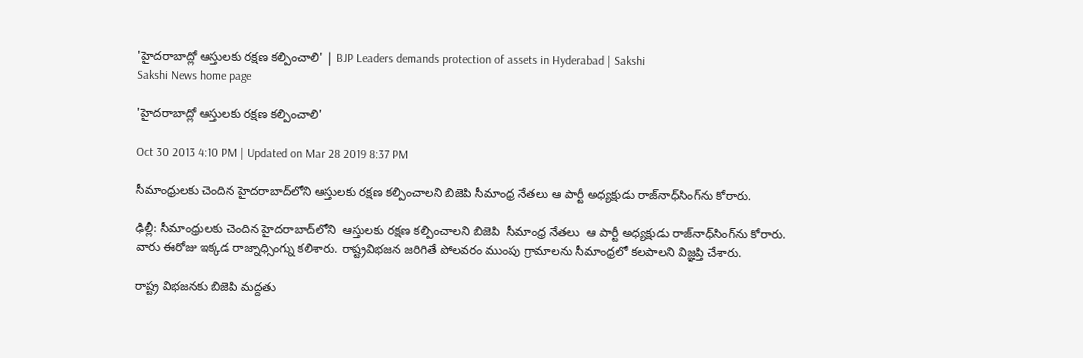'హైదరాబాద్లో ఆస్తులకు రక్షణ కల్పించాలి' | BJP Leaders demands protection of assets in Hyderabad | Sakshi
Sakshi News home page

'హైదరాబాద్లో ఆస్తులకు రక్షణ కల్పించాలి'

Oct 30 2013 4:10 PM | Updated on Mar 28 2019 8:37 PM

సీమాంధ్రులకు చెందిన హైదరాబాద్‌లోని ఆస్తులకు రక్షణ కల్పించాలని బిజెపి సీమాంధ్ర నేతలు ఆ పార్టీ అధ్యక్షుడు రాజ్‌నాధ్‌సింగ్‌ను కోరారు.

ఢిల్లీ: సీమాంధ్రులకు చెందిన హైదరాబాద్‌లోని  ఆస్తులకు రక్షణ కల్పించాలని బిజెపి  సీమాంధ్ర నేతలు  ఆ పార్టీ అధ్యక్షుడు రాజ్‌నాధ్‌సింగ్‌ను కోరారు. వారు ఈరోజు ఇక్కడ రాజ్నాధ్సింగ్ను కలిశారు. రాష్ట్రవిభజన జరిగితే పోలవరం ముంపు గ్రామాలను సీమాంధ్రలో కలపాలని విజ్ఞప్తి చేశారు.

రాష్ట్ర విభజనకు బిజెపి మద్దతు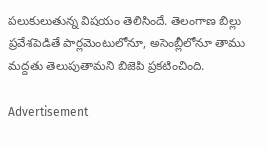పలుకులుతున్న విషయం తెలిసిందే. తెలంగాణ బిల్లు ప్రవేశపెడితే పార్లమెంటులోనూ, అసెంబ్లీలోనూ తాము మద్దతు తెలుపుతామని బిజెపి ప్రకటించింది.

Advertisement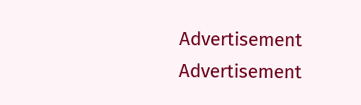Advertisement
Advertisement